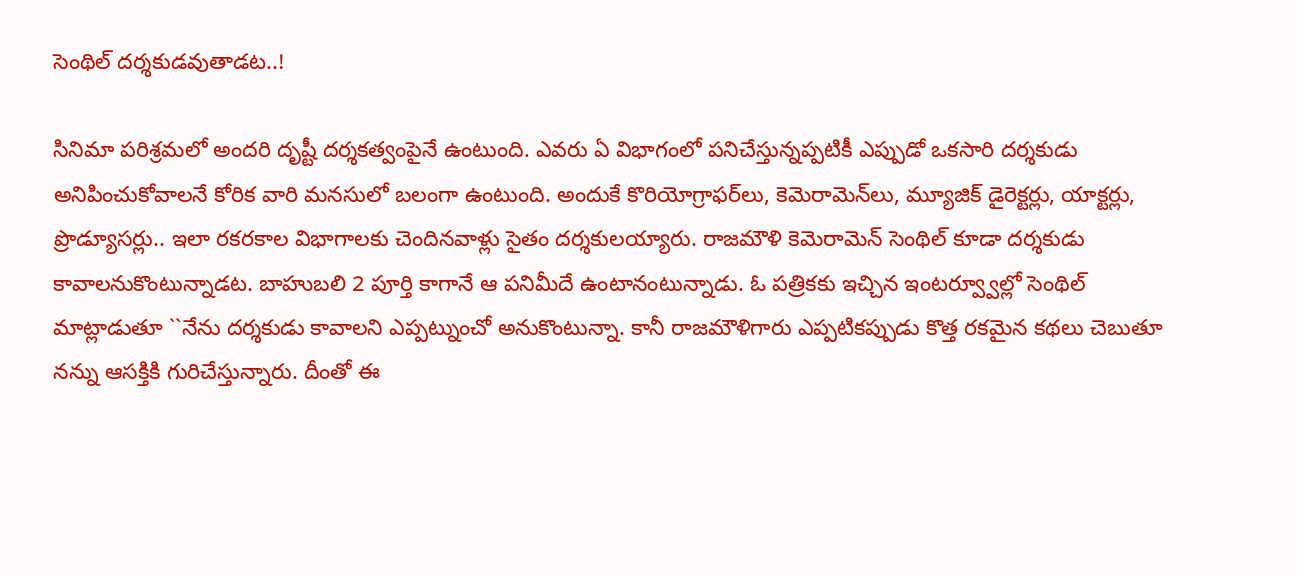సెంథిల్ ద‌ర్శ‌కుడ‌వుతాడ‌ట‌..!

సినిమా ప‌రిశ్ర‌మ‌లో అంద‌రి దృష్టీ ద‌ర్శ‌క‌త్వంపైనే ఉంటుంది. ఎవ‌రు ఏ విభాగంలో ప‌నిచేస్తున్న‌ప్ప‌టికీ ఎప్పుడో ఒక‌సారి ద‌ర్శ‌కుడు అనిపించుకోవాల‌నే కోరిక వారి మ‌న‌సులో బ‌లంగా ఉంటుంది. అందుకే కొరియోగ్రాఫ‌ర్‌లు, కెమెరామెన్‌లు, మ్యూజిక్ డైరెక్ట‌ర్లు, యాక్ట‌ర్లు, ప్రొడ్యూస‌ర్లు.. ఇలా ర‌క‌రకాల విభాగాల‌కు చెందినవాళ్లు సైతం ద‌ర్శ‌కుల‌య్యారు. రాజ‌మౌళి కెమెరామెన్ సెంథిల్ కూడా ద‌ర్శ‌కుడు కావాల‌నుకొంటున్నాడ‌ట‌. బాహుబ‌లి 2 పూర్తి కాగానే ఆ ప‌నిమీదే ఉంటానంటున్నాడు. ఓ ప‌త్రిక‌కు ఇచ్చిన ఇంట‌ర్వ్వూల్లో సెంథిల్ మాట్లాడుతూ ``నేను ద‌ర్శ‌కుడు కావాల‌ని ఎప్ప‌ట్నుంచో అనుకొంటున్నా. కానీ రాజ‌మౌళిగారు ఎప్ప‌టిక‌ప్పుడు కొత్త ర‌క‌మైన క‌థ‌లు చెబుతూ న‌న్ను ఆస‌క్తికి గురిచేస్తున్నారు. దీంతో ఈ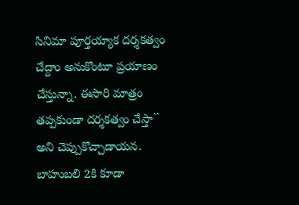సినిమా పూర్త‌య్యాక ద‌ర్శ‌క‌త్వం చేద్దాం అనుకొంటూ ప్ర‌యాణం చేస్తున్నా. ఈసారి మాత్రం త‌ప్ప‌కుండా ద‌ర్శ‌క‌త్వం చేస్తా`` అని చెప్పుకొచ్చాడాయ‌న‌. బాహుబ‌లి 2కి కూడా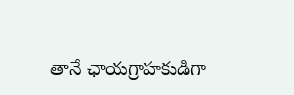తానే ఛాయ‌గ్రాహ‌కుడిగా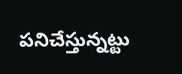ప‌నిచేస్తున్న‌ట్టు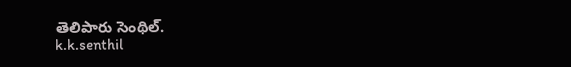తెలిపారు సెంథిల్‌.
k.k.senthil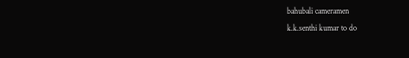bahubali cameramen
k.k.senthi kumar to do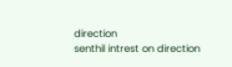direction
senthil intrest on direction